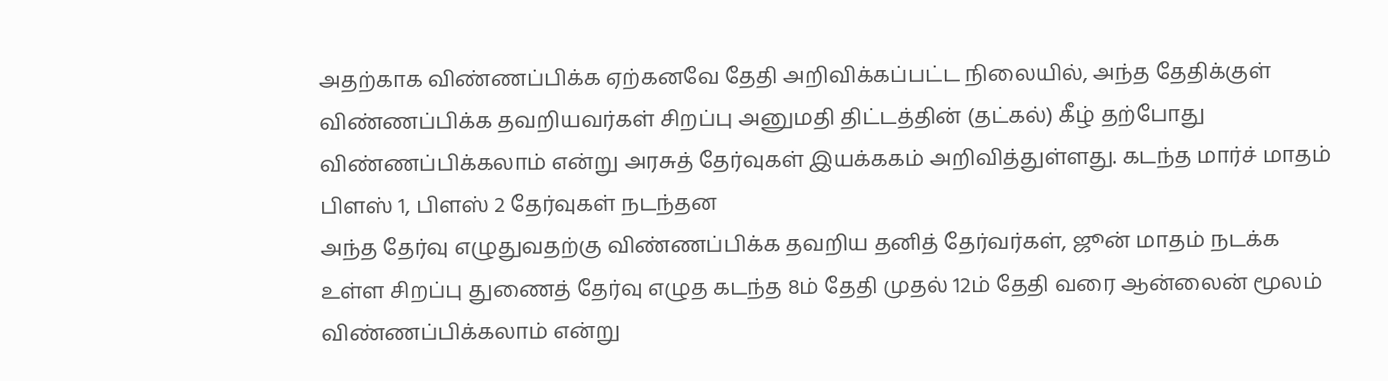அதற்காக விண்ணப்பிக்க ஏற்கனவே தேதி அறிவிக்கப்பட்ட நிலையில், அந்த தேதிக்குள் விண்ணப்பிக்க தவறியவர்கள் சிறப்பு அனுமதி திட்டத்தின் (தட்கல்) கீழ் தற்போது விண்ணப்பிக்கலாம் என்று அரசுத் தேர்வுகள் இயக்ககம் அறிவித்துள்ளது. கடந்த மார்ச் மாதம் பிளஸ் 1, பிளஸ் 2 தேர்வுகள் நடந்தன
அந்த தேர்வு எழுதுவதற்கு விண்ணப்பிக்க தவறிய தனித் தேர்வர்கள், ஜூன் மாதம் நடக்க உள்ள சிறப்பு துணைத் தேர்வு எழுத கடந்த 8ம் தேதி முதல் 12ம் தேதி வரை ஆன்லைன் மூலம் விண்ணப்பிக்கலாம் என்று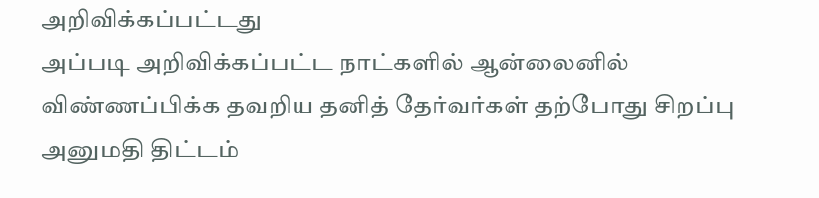அறிவிக்கப்பட்டது
அப்படி அறிவிக்கப்பட்ட நாட்களில் ஆன்லைனில் விண்ணப்பிக்க தவறிய தனித் தேர்வர்கள் தற்போது சிறப்பு அனுமதி திட்டம்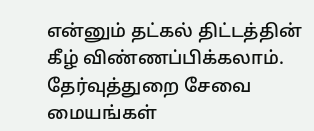என்னும் தட்கல் திட்டத்தின் கீழ் விண்ணப்பிக்கலாம்.
தேர்வுத்துறை சேவை மையங்கள்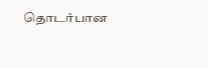தொடர்பான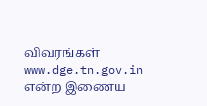விவரங்கள் www.dge.tn.gov.in என்ற இணைய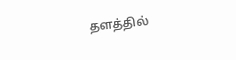தளத்தில்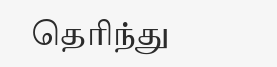தெரிந்து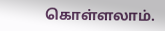கொள்ளலாம்.